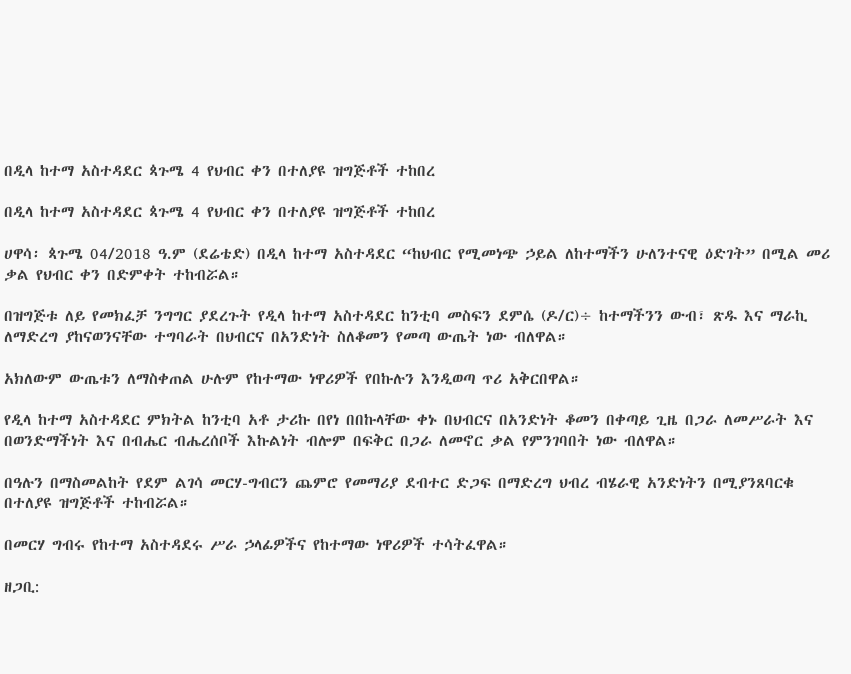በዲላ ከተማ አስተዳደር ጳጉሜ 4 የህብር ቀን በተለያዩ ዝግጅቶች ተከበረ

በዲላ ከተማ አስተዳደር ጳጉሜ 4 የህብር ቀን በተለያዩ ዝግጅቶች ተከበረ

ሀዋሳ፡ ጳጉሜ 04/2018 ዓ.ም (ደሬቴድ) በዲላ ከተማ አስተዳደር “ከህብር የሚመነጭ ኃይል ለከተማችን ሁለንተናዊ ዕድገት” በሚል መሪ ቃል የህብር ቀን በድምቀት ተከብሯል።

በዝግጅቱ ለይ የመክፈቻ ንግግር ያደረጉት የዲላ ከተማ አስተዳደር ከንቲባ መስፍን ደምሴ (ዶ/ር)÷ ከተማችንን ውብ፣ ጽዱ እና ማራኪ ለማድረግ ያከናወንናቸው ተግባራት በህብርና በአንድነት ስለቆመን የመጣ ውጤት ነው ብለዋል።

አክለውም ውጤቱን ለማስቀጠል ሁሉም የከተማው ነዋሪዎች የበኩሉን እንዲወጣ ጥሪ አቅርበዋል።

የዲላ ከተማ አስተዳደር ምክትል ከንቲባ አቶ ታሪኩ በየነ በበኩላቸው ቀኑ በህብርና በአንድነት ቆመን በቀጣይ ጊዜ በጋራ ለመሥራት እና በወንድማችነት እና በብሔር ብሔረሰቦች እኩልነት ብሎም በፍቅር በጋራ ለመኖር ቃል የምንገባበት ነው ብለዋል።

በዓሉን በማስመልከት የደም ልገሳ መርሃ-ግብርን ጨምሮ የመማሪያ ደብተር ድጋፍ በማድረግ ህብረ ብሄራዊ አንድነትን በሚያንጸባርቁ በተለያዩ ዝግጅቶች ተከብሯል።

በመርሃ ግብሩ የከተማ አስተዳደሩ ሥራ ኃላፊዎችና የከተማው ነዋሪዎች ተሳትፈዋል።

ዘጋቢ: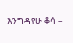እንግዳየሁ ቆሳ –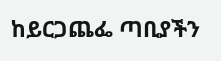ከይርጋጨፌ ጣቢያችን